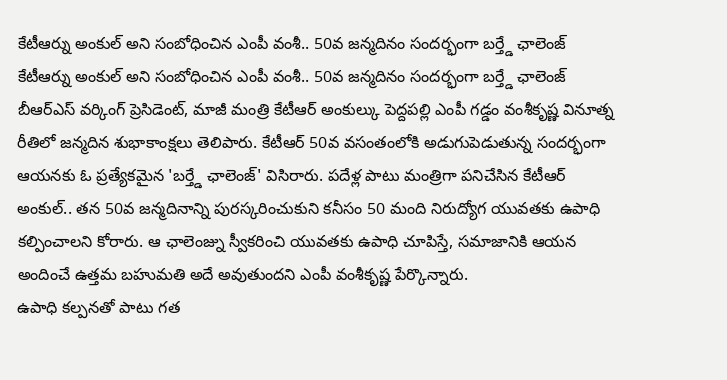కేటీఆర్ను అంకుల్ అని సంబోధించిన ఎంపీ వంశీ.. 50వ జన్మదినం సందర్భంగా బర్త్డే ఛాలెంజ్
కేటీఆర్ను అంకుల్ అని సంబోధించిన ఎంపీ వంశీ.. 50వ జన్మదినం సందర్భంగా బర్త్డే ఛాలెంజ్
బీఆర్ఎస్ వర్కింగ్ ప్రెసిడెంట్, మాజీ మంత్రి కేటీఆర్ అంకుల్కు పెద్దపల్లి ఎంపీ గడ్డం వంశీకృష్ణ వినూత్న రీతిలో జన్మదిన శుభాకాంక్షలు తెలిపారు. కేటీఆర్ 50వ వసంతంలోకి అడుగుపెడుతున్న సందర్భంగా ఆయనకు ఓ ప్రత్యేకమైన 'బర్త్డే ఛాలెంజ్' విసిరారు. పదేళ్ల పాటు మంత్రిగా పనిచేసిన కేటీఆర్ అంకుల్.. తన 50వ జన్మదినాన్ని పురస్కరించుకుని కనీసం 50 మంది నిరుద్యోగ యువతకు ఉపాధి కల్పించాలని కోరారు. ఆ ఛాలెంజ్ను స్వీకరించి యువతకు ఉపాధి చూపిస్తే, సమాజానికి ఆయన అందించే ఉత్తమ బహుమతి అదే అవుతుందని ఎంపీ వంశీకృష్ణ పేర్కొన్నారు.
ఉపాధి కల్పనతో పాటు గత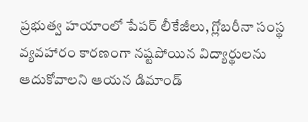ప్రభుత్వ హయాంలో పేపర్ లీకేజీలు, గ్లోబరీనా సంస్థ వ్యవహారం కారణంగా నష్టపోయిన విద్యార్థులను ఆదుకోవాలని ఆయన డిమాండ్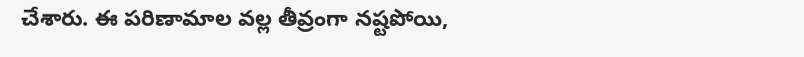చేశారు. ఈ పరిణామాల వల్ల తీవ్రంగా నష్టపోయి,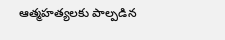ఆత్మహత్యలకు పాల్పడిన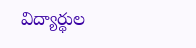విద్యార్థుల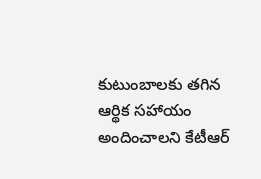కుటుంబాలకు తగిన ఆర్థిక సహాయం అందించాలని కేటీఆర్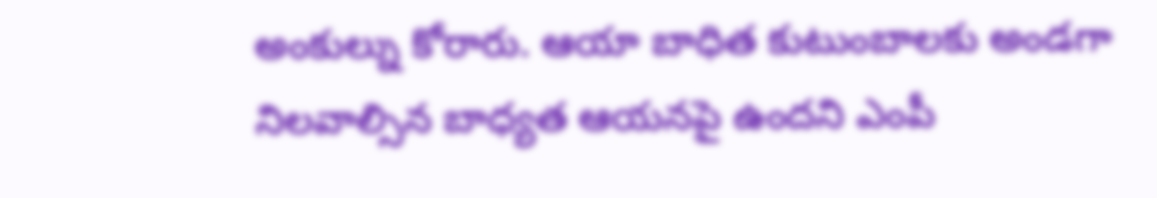అంకుల్ను కోరారు. ఆయా బాధిత కుటుంబాలకు అండగా నిలవాల్సిన బాధ్యత ఆయనపై ఉందని ఎంపీ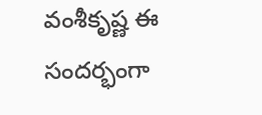వంశీకృష్ణ ఈ సందర్భంగా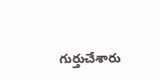గుర్తుచేశారు